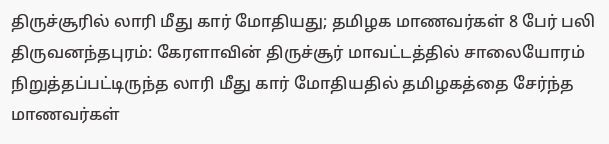திருச்சூரில் லாரி மீது கார் மோதியது; தமிழக மாணவர்கள் 8 பேர் பலி
திருவனந்தபுரம்: கேரளாவின் திருச்சூர் மாவட்டத்தில் சாலையோரம் நிறுத்தப்பட்டிருந்த லாரி மீது கார் மோதியதில் தமிழகத்தை சேர்ந்த மாணவர்கள்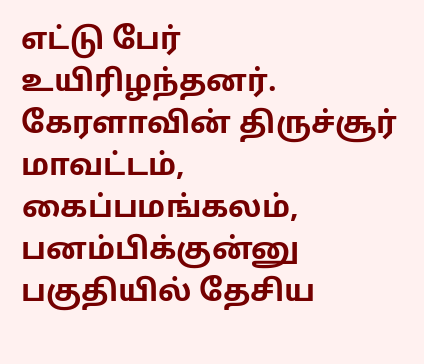எட்டு பேர் உயிரிழந்தனர்.
கேரளாவின் திருச்சூர் மாவட்டம், கைப்பமங்கலம், பனம்பிக்குன்னு பகுதியில் தேசிய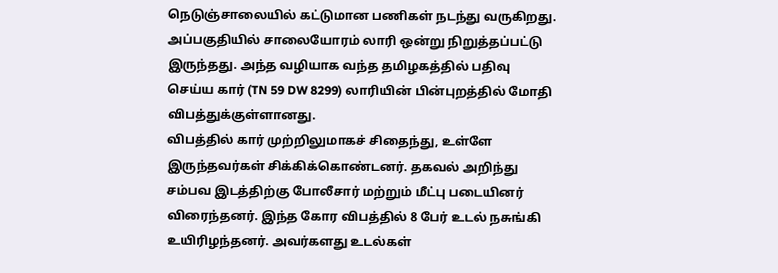நெடுஞ்சாலையில் கட்டுமான பணிகள் நடந்து வருகிறது. அப்பகுதியில் சாலையோரம் லாரி ஒன்று நிறுத்தப்பட்டு இருந்தது. அந்த வழியாக வந்த தமிழகத்தில் பதிவு செய்ய கார் (TN 59 DW 8299) லாரியின் பின்புறத்தில் மோதி விபத்துக்குள்ளானது.
விபத்தில் கார் முற்றிலுமாகச் சிதைந்து, உள்ளே இருந்தவர்கள் சிக்கிக்கொண்டனர். தகவல் அறிந்து சம்பவ இடத்திற்கு போலீசார் மற்றும் மீட்பு படையினர் விரைந்தனர். இந்த கோர விபத்தில் 8 பேர் உடல் நசுங்கி உயிரிழந்தனர். அவர்களது உடல்கள்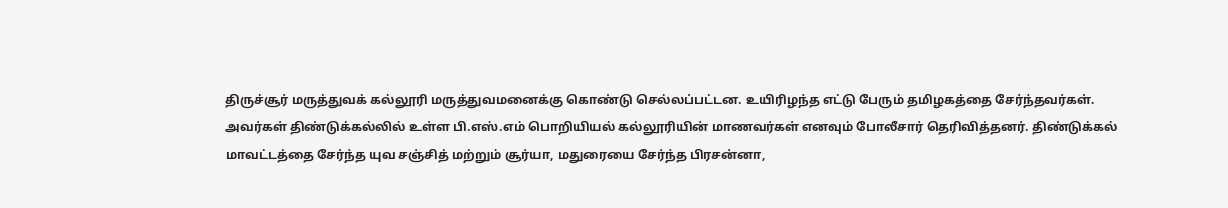திருச்சூர் மருத்துவக் கல்லூரி மருத்துவமனைக்கு கொண்டு செல்லப்பட்டன. உயிரிழந்த எட்டு பேரும் தமிழகத்தை சேர்ந்தவர்கள்.
அவர்கள் திண்டுக்கல்லில் உள்ள பி.எஸ்.எம் பொறியியல் கல்லூரியின் மாணவர்கள் எனவும் போலீசார் தெரிவித்தனர். திண்டுக்கல் மாவட்டத்தை சேர்ந்த யுவ சஞ்சித் மற்றும் சூர்யா, மதுரையை சேர்ந்த பிரசன்னா,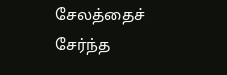சேலத்தைச் சேர்ந்த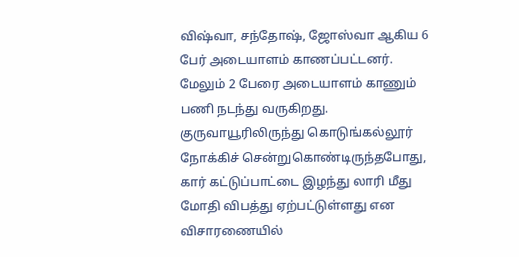விஷ்வா, சந்தோஷ், ஜோஸ்வா ஆகிய 6 பேர் அடையாளம் காணப்பட்டனர். மேலும் 2 பேரை அடையாளம் காணும் பணி நடந்து வருகிறது.
குருவாயூரிலிருந்து கொடுங்கல்லூர் நோக்கிச் சென்றுகொண்டிருந்தபோது, கார் கட்டுப்பாட்டை இழந்து லாரி மீது மோதி விபத்து ஏற்பட்டுள்ளது என விசாரணையில்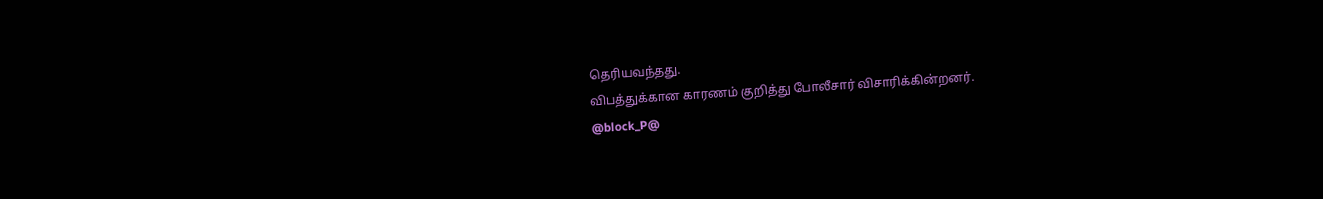தெரியவந்தது.
விபத்துக்கான காரணம் குறித்து போலீசார் விசாரிக்கின்றனர்.
@block_P@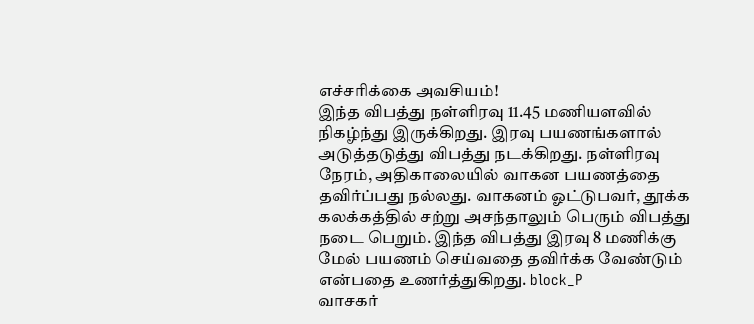எச்சரிக்கை அவசியம்!
இந்த விபத்து நள்ளிரவு 11.45 மணியளவில் நிகழ்ந்து இருக்கிறது. இரவு பயணங்களால் அடுத்தடுத்து விபத்து நடக்கிறது. நள்ளிரவு நேரம், அதிகாலையில் வாகன பயணத்தை தவிர்ப்பது நல்லது. வாகனம் ஓட்டுபவர், தூக்க கலக்கத்தில் சற்று அசந்தாலும் பெரும் விபத்து நடை பெறும். இந்த விபத்து இரவு 8 மணிக்கு மேல் பயணம் செய்வதை தவிர்க்க வேண்டும் என்பதை உணர்த்துகிறது. block_P
வாசகர்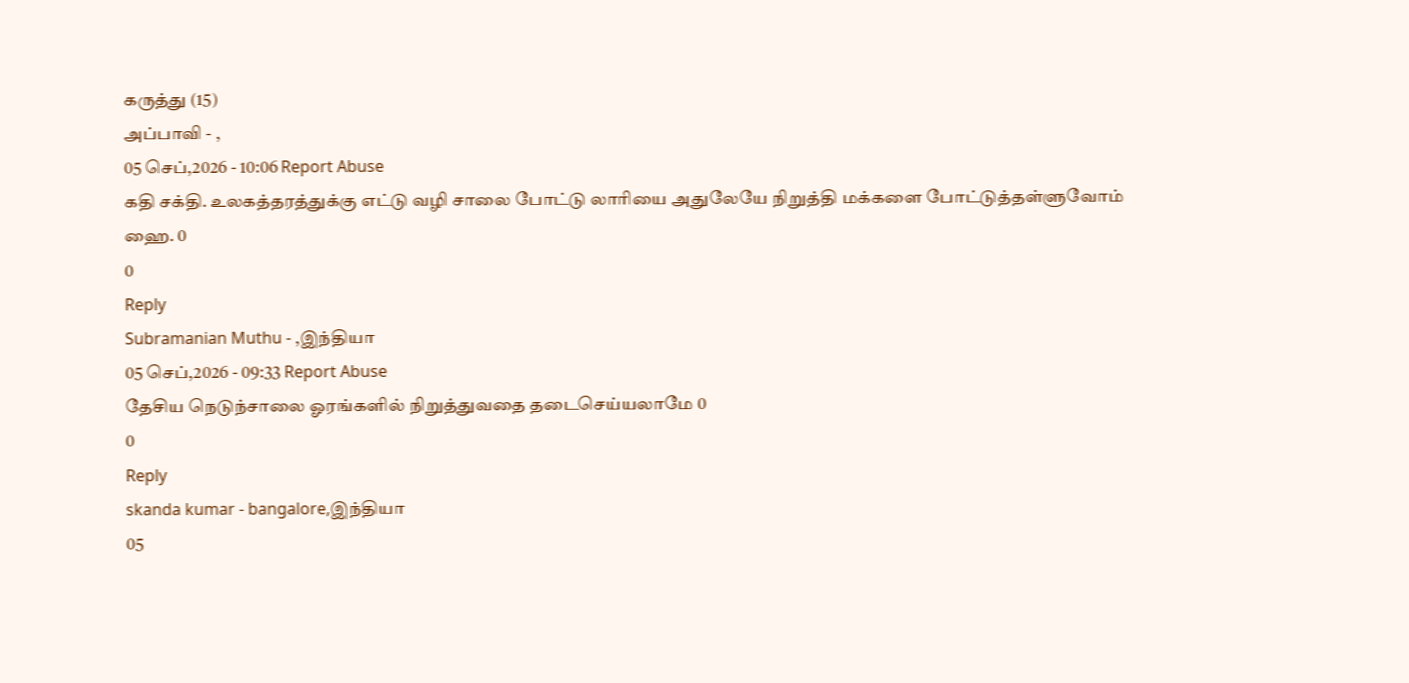கருத்து (15)
அப்பாவி - ,
05 செப்,2026 - 10:06 Report Abuse
கதி சக்தி. உலகத்தரத்துக்கு எட்டு வழி சாலை போட்டு லாரியை அதுலேயே நிறுத்தி மக்களை போட்டுத்தள்ளுவோம் ஹை. 0
0
Reply
Subramanian Muthu - ,இந்தியா
05 செப்,2026 - 09:33 Report Abuse
தேசிய நெடுந்சாலை ஓரங்களில் நிறுத்துவதை தடைசெய்யலாமே 0
0
Reply
skanda kumar - bangalore,இந்தியா
05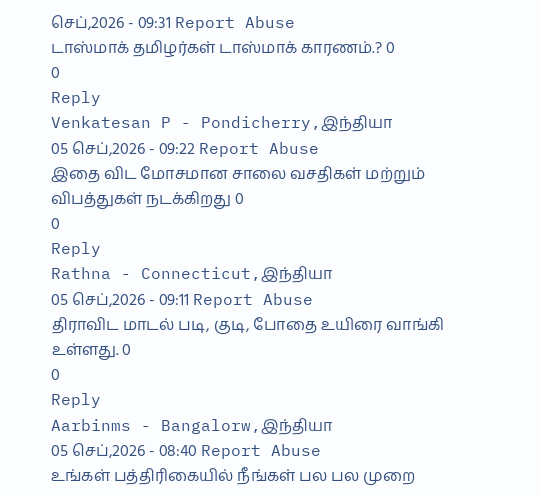செப்,2026 - 09:31 Report Abuse
டாஸ்மாக் தமிழர்கள் டாஸ்மாக் காரணம்.? 0
0
Reply
Venkatesan P - Pondicherry,இந்தியா
05 செப்,2026 - 09:22 Report Abuse
இதை விட மோசமான சாலை வசதிகள் மற்றும் விபத்துகள் நடக்கிறது 0
0
Reply
Rathna - Connecticut,இந்தியா
05 செப்,2026 - 09:11 Report Abuse
திராவிட மாடல் படி, குடி, போதை உயிரை வாங்கி உள்ளது. 0
0
Reply
Aarbinms - Bangalorw,இந்தியா
05 செப்,2026 - 08:40 Report Abuse
உங்கள் பத்திரிகையில் நீங்கள் பல பல முறை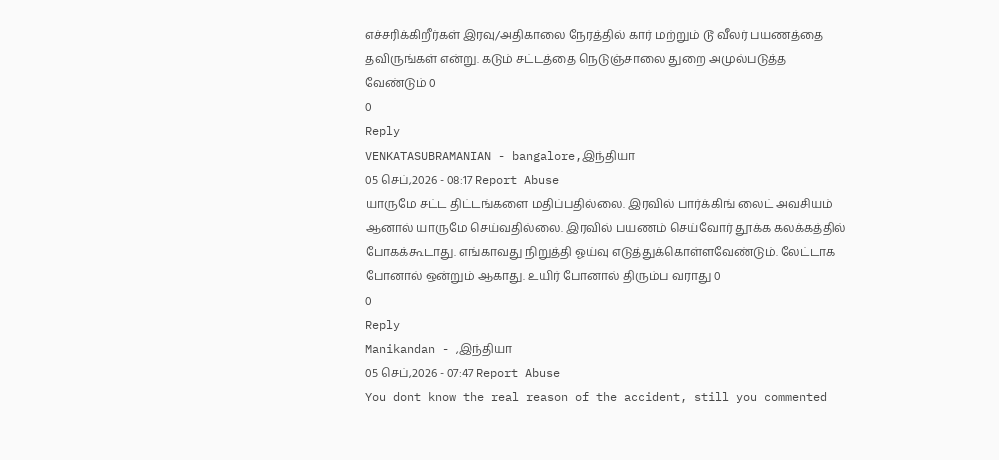எச்சரிக்கிறீர்கள் இரவு/அதிகாலை நேரத்தில் கார் மற்றும் டூ வீலர் பயணத்தை தவிருங்கள் என்று. கடும் சட்டத்தை நெடுஞ்சாலை துறை அமுல்படுத்த வேண்டும் 0
0
Reply
VENKATASUBRAMANIAN - bangalore,இந்தியா
05 செப்,2026 - 08:17 Report Abuse
யாருமே சட்ட திட்டங்களை மதிப்பதில்லை. இரவில் பார்க்கிங் லைட் அவசியம் ஆனால் யாருமே செய்வதில்லை. இரவில் பயணம் செய்வோர் தூக்க கலக்கத்தில் போகக்கூடாது. எங்காவது நிறுத்தி ஓய்வு எடுத்துக்கொள்ளவேண்டும். லேட்டாக போனால் ஒன்றும் ஆகாது. உயிர் போனால் திரும்ப வராது 0
0
Reply
Manikandan - ,இந்தியா
05 செப்,2026 - 07:47 Report Abuse
You dont know the real reason of the accident, still you commented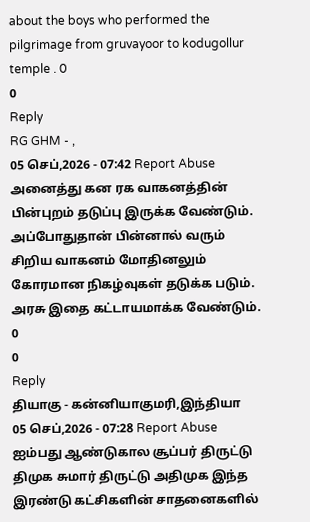about the boys who performed the pilgrimage from gruvayoor to kodugollur temple . 0
0
Reply
RG GHM - ,
05 செப்,2026 - 07:42 Report Abuse
அனைத்து கன ரக வாகனத்தின் பின்புறம் தடுப்பு இருக்க வேண்டும். அப்போதுதான் பின்னால் வரும் சிறிய வாகனம் மோதினலும் கோரமான நிகழ்வுகள் தடுக்க படும். அரசு இதை கட்டாயமாக்க வேண்டும். 0
0
Reply
தியாகு - கன்னியாகுமரி,இந்தியா
05 செப்,2026 - 07:28 Report Abuse
ஐம்பது ஆண்டுகால சூப்பர் திருட்டு திமுக சுமார் திருட்டு அதிமுக இந்த இரண்டு கட்சிகளின் சாதனைகளில்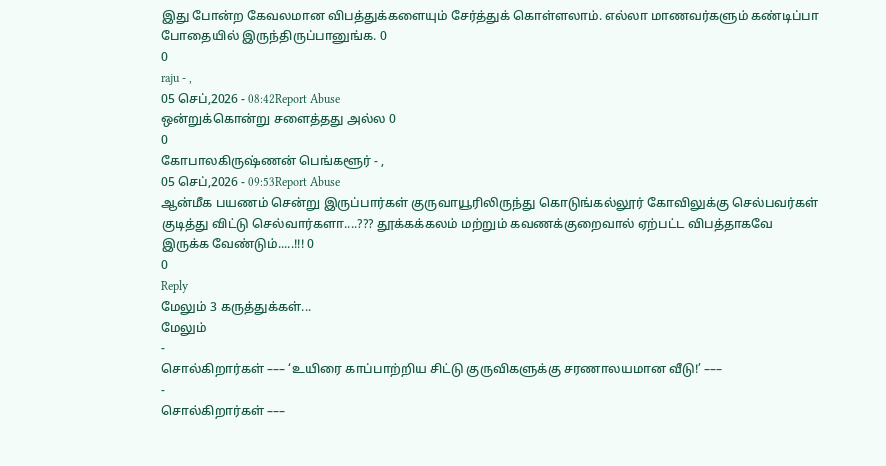இது போன்ற கேவலமான விபத்துக்களையும் சேர்த்துக் கொள்ளலாம். எல்லா மாணவர்களும் கண்டிப்பா போதையில் இருந்திருப்பானுங்க. 0
0
raju - ,
05 செப்,2026 - 08:42Report Abuse
ஒன்றுக்கொன்று சளைத்தது அல்ல 0
0
கோபாலகிருஷ்ணன் பெங்களூர் - ,
05 செப்,2026 - 09:53Report Abuse
ஆன்மீக பயணம் சென்று இருப்பார்கள் குருவாயூரிலிருந்து கொடுங்கல்லூர் கோவிலுக்கு செல்பவர்கள் குடித்து விட்டு செல்வார்களா....??? தூக்கக்கலம் மற்றும் கவணக்குறைவால் ஏற்பட்ட விபத்தாகவே இருக்க வேண்டும்.....!!! 0
0
Reply
மேலும் 3 கருத்துக்கள்...
மேலும்
-
சொல்கிறார்கள் ––– ‘உயிரை காப்பாற்றிய சிட்டு குருவிகளுக்கு சரணாலயமான வீடு!’ –––
-
சொல்கிறார்கள் –––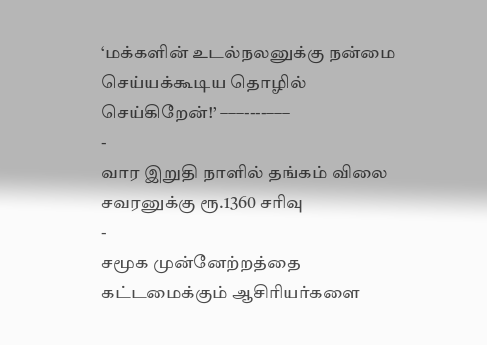‘மக்களின் உடல்நலனுக்கு நன்மை செய்யக்கூடிய தொழில் செய்கிறேன்!’ –––----–––
-
வார இறுதி நாளில் தங்கம் விலை சவரனுக்கு ரூ.1360 சரிவு
-
சமூக முன்னேற்றத்தை கட்டமைக்கும் ஆசிரியர்களை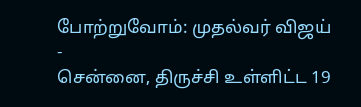போற்றுவோம்: முதல்வர் விஜய்
-
சென்னை, திருச்சி உள்ளிட்ட 19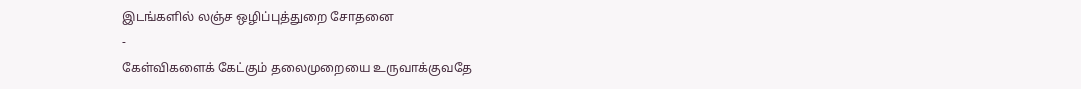இடங்களில் லஞ்ச ஒழிப்புத்துறை சோதனை
-
கேள்விகளைக் கேட்கும் தலைமுறையை உருவாக்குவதே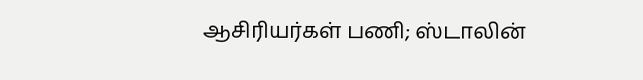ஆசிரியர்கள் பணி; ஸ்டாலின்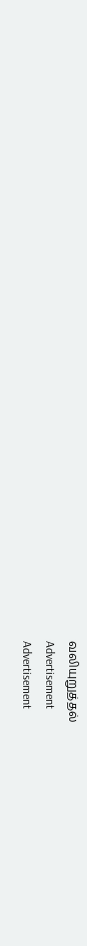வலியுறுத்தல்
Advertisement
Advertisement